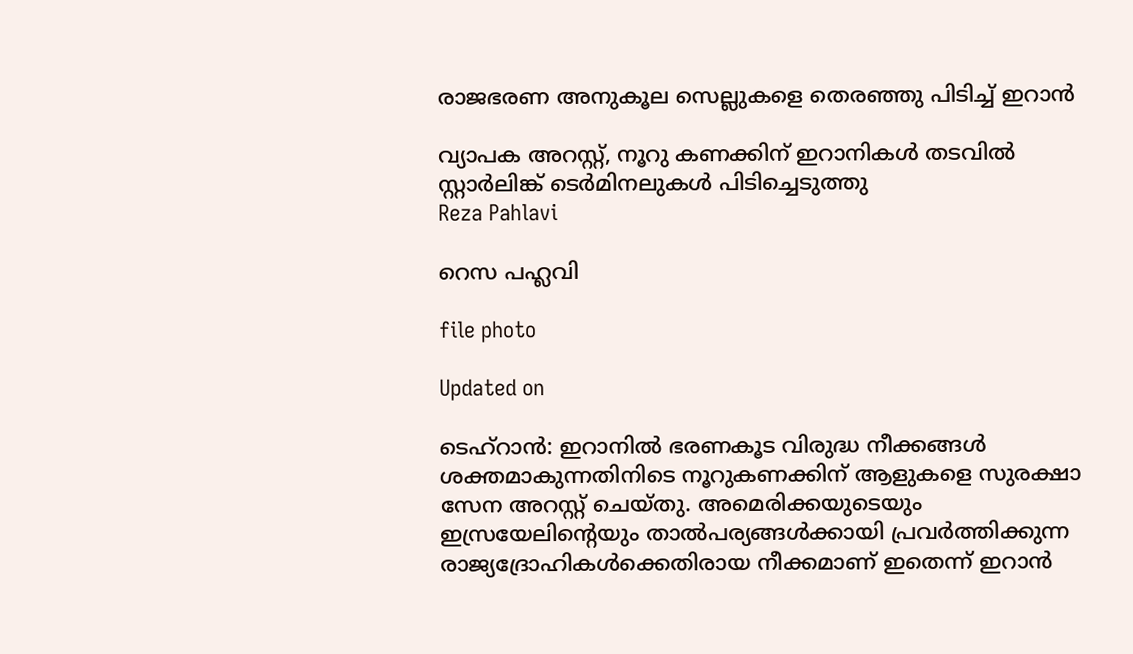രാജഭരണ അനുകൂല സെല്ലുകളെ തെരഞ്ഞു പിടിച്ച് ഇറാൻ

വ്യാപക അറസ്റ്റ്, നൂറു കണക്കിന് ഇറാനികൾ തടവിൽ സ്റ്റാർലിങ്ക് ടെർമിനലുകൾ പിടിച്ചെടുത്തു
Reza Pahlavi

റെസ പഹ്ലവി

file photo

Updated on

ടെഹ്റാൻ: ഇറാനിൽ ഭരണകൂട വിരുദ്ധ നീക്കങ്ങൾ ശക്തമാകുന്നതിനിടെ നൂറുകണക്കിന് ആളുകളെ സുരക്ഷാ സേന അറസ്റ്റ് ചെയ്തു. അമെരിക്കയുടെയും ഇസ്രയേലിന്‍റെയും താൽപര്യങ്ങൾക്കായി പ്രവർത്തിക്കുന്ന രാജ്യദ്രോഹികൾക്കെതിരായ നീക്കമാണ് ഇതെന്ന് ഇറാൻ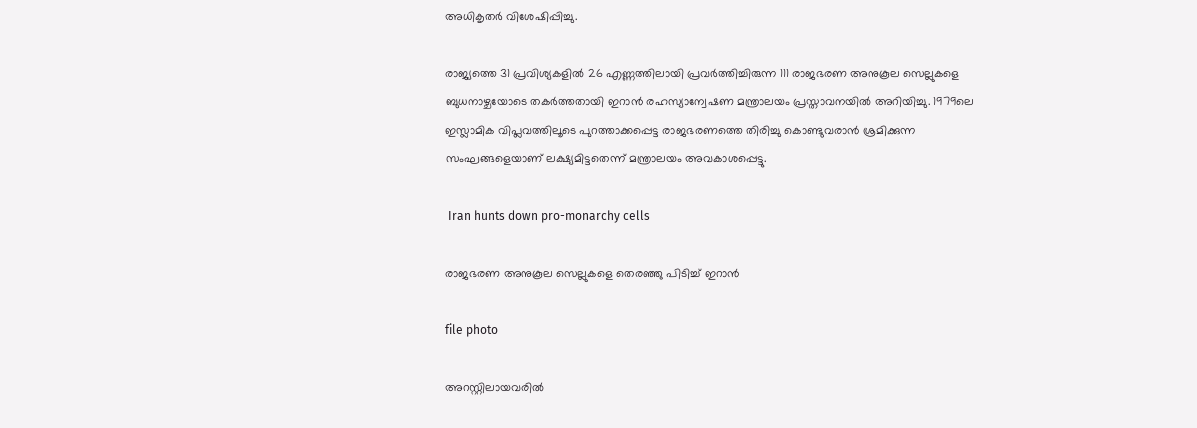അധികൃതർ വിശേഷിപ്പിച്ചു.

രാജ്യത്തെ 31 പ്രവിശ്യകളിൽ 26 എണ്ണത്തിലായി പ്രവർത്തിച്ചിരുന്ന 111 രാജഭരണ അനുകൂല സെല്ലുകളെ ബുധനാഴ്ചയോടെ തകർത്തതായി ഇറാൻ രഹസ്യാന്വേഷണ മന്ത്രാലയം പ്രസ്താവനയിൽ അറിയിച്ചു. 1979ലെ ഇസ്ലാമിക വിപ്ലവത്തിലൂടെ പുറത്താക്കപ്പെട്ട രാജഭരണത്തെ തിരിച്ചു കൊണ്ടുവരാൻ ശ്രമിക്കുന്ന സംഘങ്ങളെയാണ് ലക്ഷ്യമിട്ടതെന്ന് മന്ത്രാലയം അവകാശപ്പെട്ടു.

 Iran hunts down pro-monarchy cells

രാജഭരണ അനുകൂല സെല്ലുകളെ തെരഞ്ഞു പിടിച്ച് ഇറാൻ

file photo

അറസ്റ്റിലായവരിൽ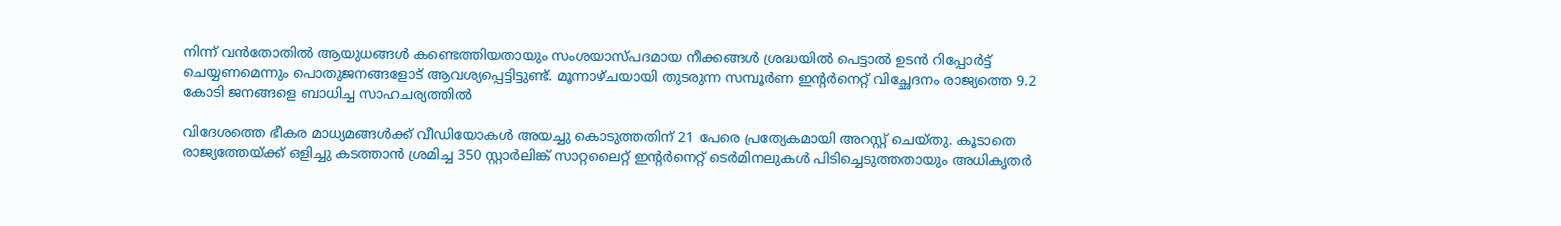നിന്ന് വൻതോതിൽ ആയുധങ്ങൾ കണ്ടെത്തിയതായും സംശയാസ്പദമായ നീക്കങ്ങൾ ശ്രദ്ധയിൽ പെട്ടാൽ ഉടൻ റിപ്പോർട്ട് ചെയ്യണമെന്നും പൊതുജനങ്ങളോട് ആവശ്യപ്പെട്ടിട്ടുണ്ട്. മൂന്നാഴ്ചയായി തുടരുന്ന സമ്പൂർണ ഇന്‍റർനെറ്റ് വിച്ഛേദനം രാജ്യത്തെ 9.2 കോടി ജനങ്ങളെ ബാധിച്ച സാഹചര്യത്തിൽ

വിദേശത്തെ ഭീകര മാധ്യമങ്ങൾക്ക് വീഡിയോകൾ അയച്ചു കൊടുത്തതിന് 21 പേരെ പ്രത്യേകമായി അറസ്റ്റ് ചെയ്തു. കൂടാതെ രാജ്യത്തേയ്ക്ക് ഒളിച്ചു കടത്താൻ ശ്രമിച്ച 350 സ്റ്റാർലിങ്ക് സാറ്റലൈറ്റ് ഇന്‍റർനെറ്റ് ടെർമിനലുകൾ പിടിച്ചെടുത്തതായും അധികൃതർ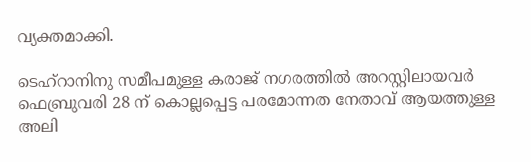വ്യക്തമാക്കി.

ടെഹ്റാനിനു സമീപമുള്ള കരാജ് നഗരത്തിൽ അറസ്റ്റിലായവർ ഫെബ്രുവരി 28 ന് കൊല്ലപ്പെട്ട പരമോന്നത നേതാവ് ‍ആയത്തുള്ള അലി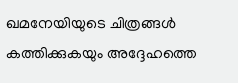ഖമനേയിയുടെ ചിത്രങ്ങൾ കത്തിക്കുകയും അദ്ദേഹത്തെ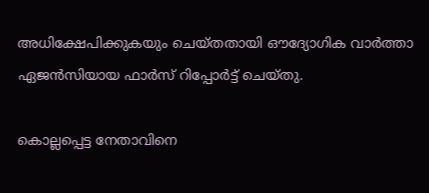അധിക്ഷേപിക്കുകയും ചെയ്തതായി ഔദ്യോഗിക വാർത്താ ഏജൻസിയായ ഫാർസ് റിപ്പോർട്ട് ചെയ്തു.

കൊല്ലപ്പെട്ട നേതാവിനെ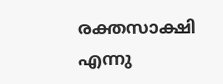രക്തസാക്ഷി എന്നു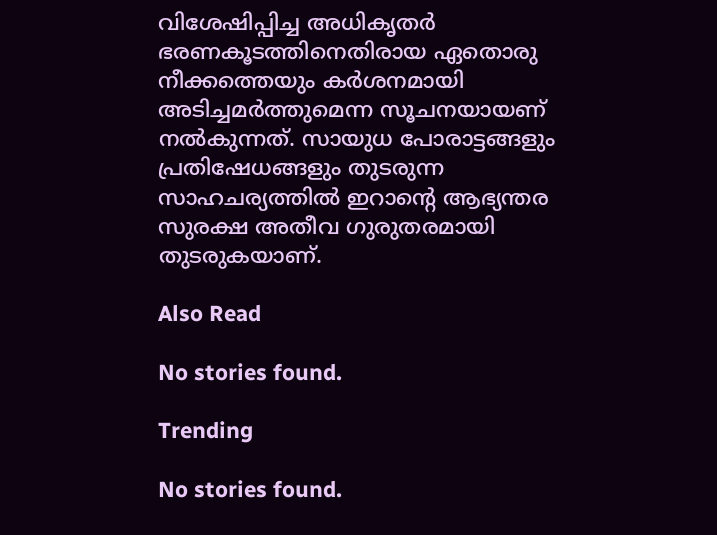വിശേഷിപ്പിച്ച അധികൃതർ ഭരണകൂടത്തിനെതിരായ ഏതൊരു നീക്കത്തെയും കർശനമായി അടിച്ചമർത്തുമെന്ന സൂചനയായണ് നൽകുന്നത്. സായുധ പോരാട്ടങ്ങളും പ്രതിഷേധങ്ങളും തുടരുന്ന സാഹചര്യത്തിൽ ഇറാന്‍റെ ആഭ്യന്തര സുരക്ഷ അതീവ ഗുരുതരമായി തുടരുകയാണ്.

Also Read

No stories found.

Trending

No stories found.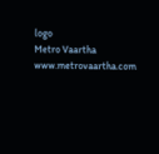logo
Metro Vaartha
www.metrovaartha.com